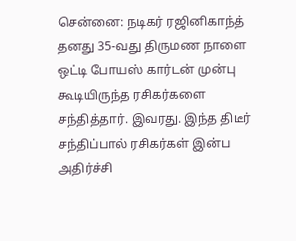சென்னை: நடிகர் ரஜினிகாந்த் தனது 35-வது திருமண நாளை ஒட்டி போயஸ் கார்டன் முன்பு கூடியிருந்த ரசிகர்களை சந்தித்தார். இவரது. இந்த திடீர் சந்திப்பால் ரசிகர்கள் இன்ப அதிர்ச்சி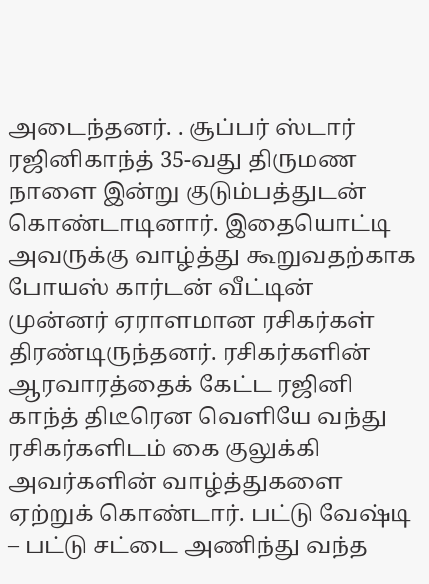அடைந்தனர். . சூப்பர் ஸ்டார் ரஜினிகாந்த் 35-வது திருமண நாளை இன்று குடும்பத்துடன் கொண்டாடினார். இதையொட்டி அவருக்கு வாழ்த்து கூறுவதற்காக போயஸ் கார்டன் வீட்டின் முன்னர் ஏராளமான ரசிகர்கள் திரண்டிருந்தனர். ரசிகர்களின் ஆரவாரத்தைக் கேட்ட ரஜினி காந்த் திடீரென வெளியே வந்து ரசிகர்களிடம் கை குலுக்கி அவர்களின் வாழ்த்துகளை ஏற்றுக் கொண்டார். பட்டு வேஷ்டி – பட்டு சட்டை அணிந்து வந்த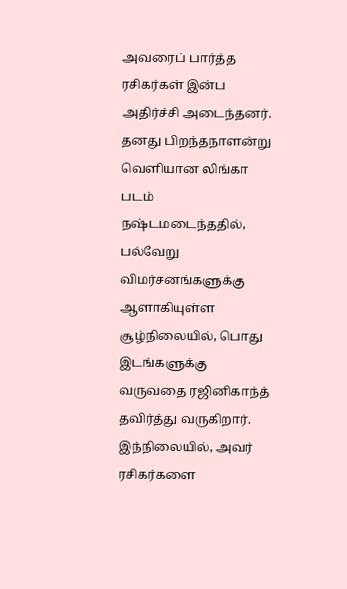அவரைப் பார்த்த ரசிகர்கள் இன்ப அதிர்ச்சி அடைந்தனர். தனது பிறந்தநாளன்று வெளியான லிங்கா படம் நஷ்டமடைந்ததில், பல்வேறு விமர்சனங்களுக்கு ஆளாகியுள்ள சூழ்நிலையில், பொது இடங்களுக்கு வருவதை ரஜினிகாந்த் தவிர்த்து வருகிறார். இந்நிலையில், அவர் ரசிகர்களை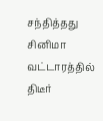சந்தித்தது சினிமா வட்டாரத்தில் திடீர்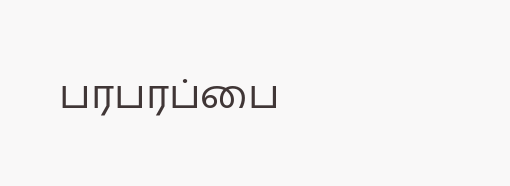பரபரப்பை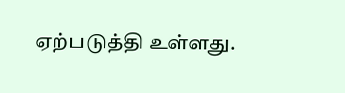ஏற்படுத்தி உள்ளது.